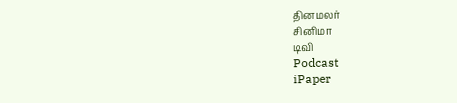தினமலர்
சினிமா
டிவி
Podcast
iPaper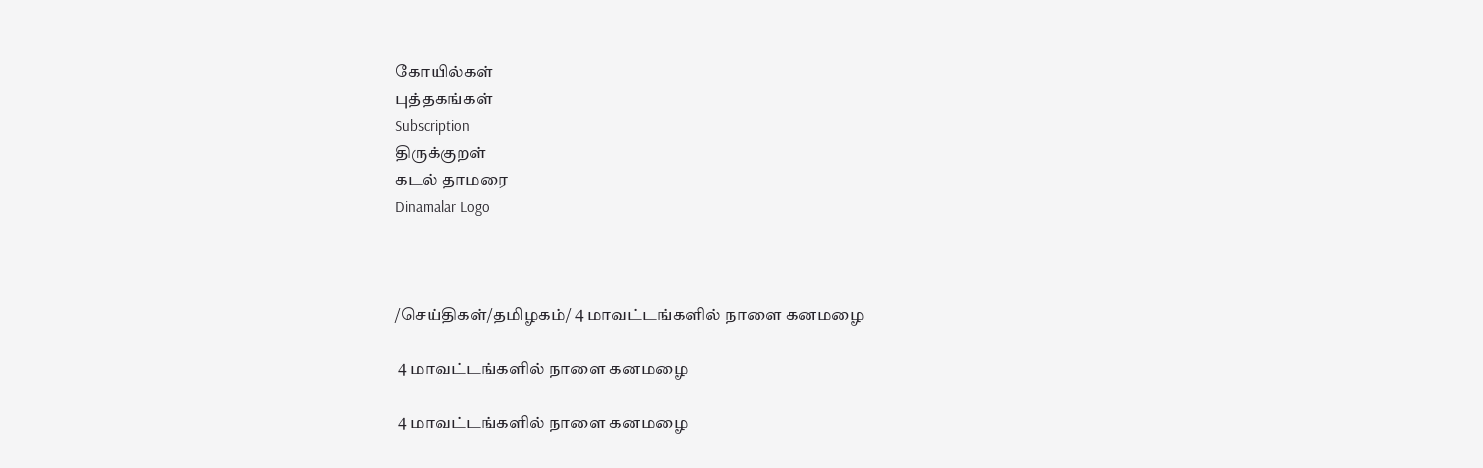கோயில்கள்
புத்தகங்கள்
Subscription
திருக்குறள்
கடல் தாமரை
Dinamalar Logo



/செய்திகள்/தமிழகம்/ 4 மாவட்டங்களில் நாளை கனமழை

 4 மாவட்டங்களில் நாளை கனமழை

 4 மாவட்டங்களில் நாளை கனமழை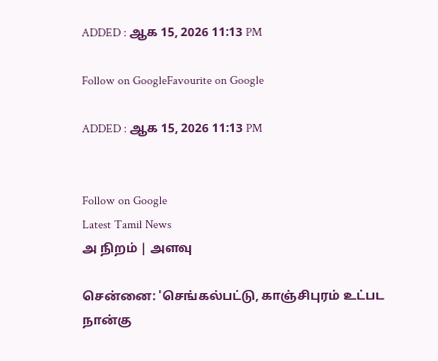ADDED : ஆக 15, 2026 11:13 PM

Follow on GoogleFavourite on Google

ADDED : ஆக 15, 2026 11:13 PM


Follow on Google
Latest Tamil News
அ நிறம் | அளவு

சென்னை: 'செங்கல்பட்டு, காஞ்சிபுரம் உட்பட நான்கு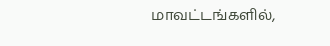மாவட்டங்களில்,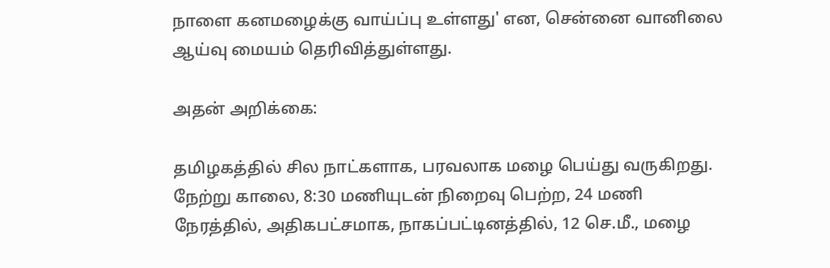நாளை கனமழைக்கு வாய்ப்பு உள்ளது' என, சென்னை வானிலை ஆய்வு மையம் தெரிவித்துள்ளது.

அதன் அறிக்கை:

தமிழகத்தில் சில நாட்களாக, பரவலாக மழை பெய்து வருகிறது. நேற்று காலை, 8:30 மணியுடன் நிறைவு பெற்ற, 24 மணி நேரத்தில், அதிகபட்சமாக, நாகப்பட்டினத்தில், 12 செ.மீ., மழை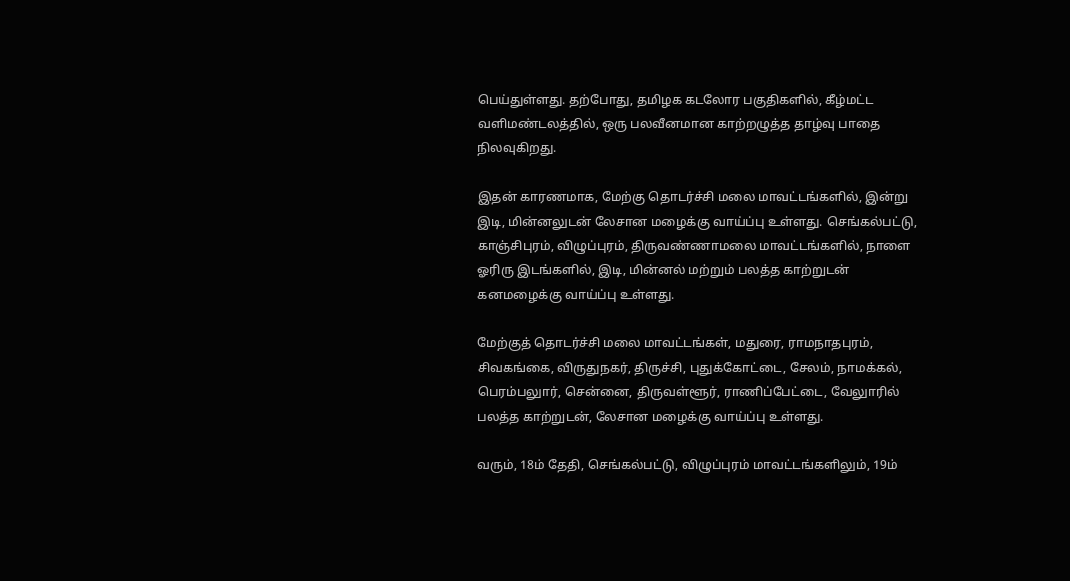பெய்துள்ளது. தற்போது, தமிழக கடலோர பகுதிகளில், கீழ்மட்ட வளிமண்டலத்தில், ஒரு பலவீனமான காற்றழுத்த தாழ்வு பாதை நிலவுகிறது.

இதன் காரணமாக, மேற்கு தொடர்ச்சி மலை மாவட்டங்களில், இன்று இடி, மின்னலுடன் லேசான மழைக்கு வாய்ப்பு உள்ளது. செங்கல்பட்டு, காஞ்சிபுரம், விழுப்புரம், திருவண்ணாமலை மாவட்டங்களில், நாளை ஓரிரு இடங்களில், இடி, மின்னல் மற்றும் பலத்த காற்றுடன் கனமழைக்கு வாய்ப்பு உள்ளது.

மேற்குத் தொடர்ச்சி மலை மாவட்டங்கள், மதுரை, ராமநாதபுரம், சிவகங்கை, விருதுநகர், திருச்சி, புதுக்கோட்டை, சேலம், நாமக்கல், பெரம்பலுார், சென்னை, திருவள்ளூர், ராணிப்பேட்டை, வேலுாரில் பலத்த காற்றுடன், லேசான மழைக்கு வாய்ப்பு உள்ளது.

வரும், 18ம் தேதி, செங்கல்பட்டு, விழுப்புரம் மாவட்டங்களிலும், 19ம்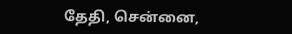தேதி, சென்னை,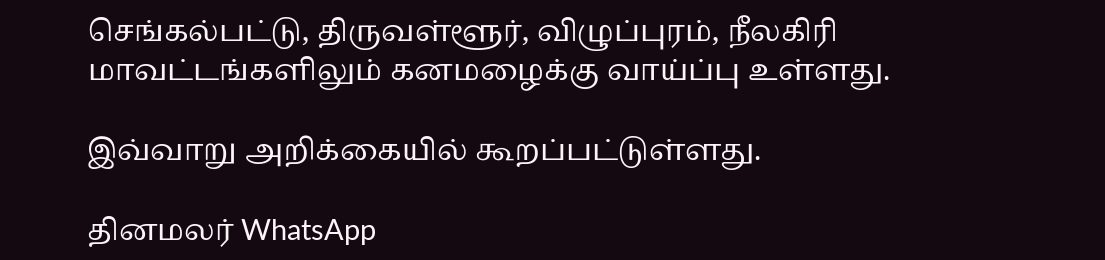செங்கல்பட்டு, திருவள்ளூர், விழுப்புரம், நீலகிரி மாவட்டங்களிலும் கனமழைக்கு வாய்ப்பு உள்ளது.

இவ்வாறு அறிக்கையில் கூறப்பட்டுள்ளது.

தினமலர் WhatsApp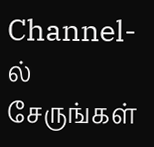Channel-ல் சேருங்கள்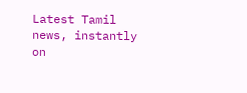Latest Tamil news, instantly on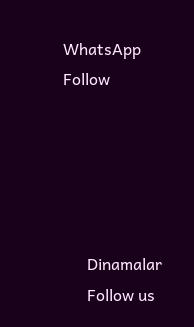WhatsApp
Follow





      Dinamalar
      Follow us